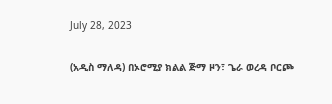July 28, 2023

(አዲስ ማለዳ) በኦሮሚያ ክልል ጅማ ዞን፣ ጌራ ወረዳ ቦርጮ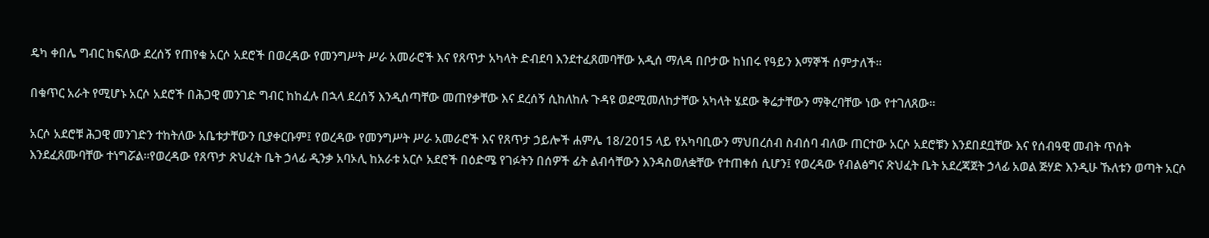ዴካ ቀበሌ ግብር ከፍለው ደረሰኝ የጠየቁ አርሶ አደሮች በወረዳው የመንግሥት ሥራ አመራሮች እና የጸጥታ አካላት ድብደባ እንደተፈጸመባቸው አዲሰ ማለዳ በቦታው ከነበሩ የዓይን እማኞች ሰምታለች።

በቁጥር አራት የሚሆኑ አርሶ አደሮች በሕጋዊ መንገድ ግብር ከከፈሉ በኋላ ደረሰኝ እንዲሰጣቸው መጠየቃቸው እና ደረሰኝ ሲከለከሉ ጉዳዩ ወደሚመለከታቸው አካላት ሄደው ቅሬታቸውን ማቅረባቸው ነው የተገለጸው፡፡

አርሶ አደሮቹ ሕጋዊ መንገድን ተከትለው አቤቱታቸውን ቢያቀርቡም፤ የወረዳው የመንግሥት ሥራ አመራሮች እና የጸጥታ ኃይሎች ሐምሌ 18/2015 ላይ የአካባቢውን ማህበረሰብ ስብሰባ ብለው ጠርተው አርሶ አደሮቹን እንደበደቧቸው እና የሰብዓዊ መብት ጥሰት እንደፈጸሙባቸው ተነግሯል።የወረዳው የጸጥታ ጽህፈት ቤት ኃላፊ ዲንቃ አባኦሊ ከአራቱ አርሶ አደሮች በዕድሜ የገፉትን በሰዎች ፊት ልብሳቸውን እንዳስወለቋቸው የተጠቀሰ ሲሆን፤ የወረዳው የብልፅግና ጽህፈት ቤት አደረጃጀት ኃላፊ አወል ጅሃድ እንዲሁ ኹለቱን ወጣት አርሶ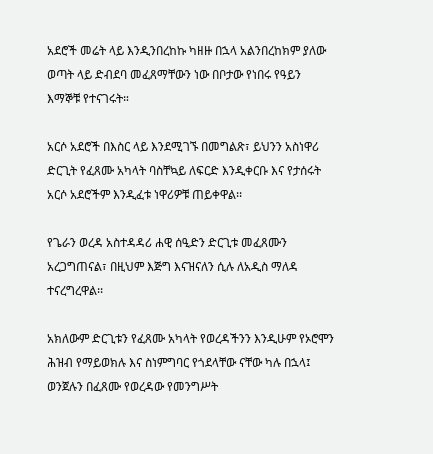አደሮች መሬት ላይ እንዲንበረከኩ ካዘዙ በኋላ አልንበረከክም ያለው ወጣት ላይ ድብደባ መፈጸማቸውን ነው በቦታው የነበሩ የዓይን እማኞቹ የተናገሩት።

አርሶ አደሮች በእስር ላይ እንደሚገኙ በመግልጽ፣ ይህንን አስነዋሪ ድርጊት የፈጸሙ አካላት ባስቸኳይ ለፍርድ እንዲቀርቡ እና የታሰሩት አርሶ አደሮችም እንዲፈቱ ነዋሪዎቹ ጠይቀዋል፡፡

የጌራን ወረዳ አስተዳዳሪ ሐዊ ሰዒድን ድርጊቱ መፈጸሙን አረጋግጠናል፣ በዚህም እጅግ እናዝናለን ሲሉ ለአዲስ ማለዳ ተናረግረዋል፡፡

አክለውም ድርጊቱን የፈጸሙ አካላት የወረዳችንን እንዲሁም የኦሮሞን ሕዝብ የማይወክሉ እና ስነምግባር የጎደላቸው ናቸው ካሉ በኋላ፤ ወንጀሉን በፈጸሙ የወረዳው የመንግሥት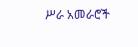ሥራ አመራሮች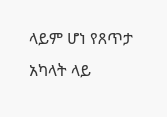ላይም ሆነ የጸጥታ አካላት ላይ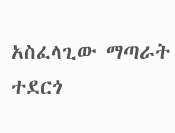አስፈላጊው ማጣራት ተደርጎ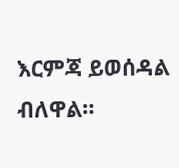እርምጃ ይወሰዳል ብለዋል።